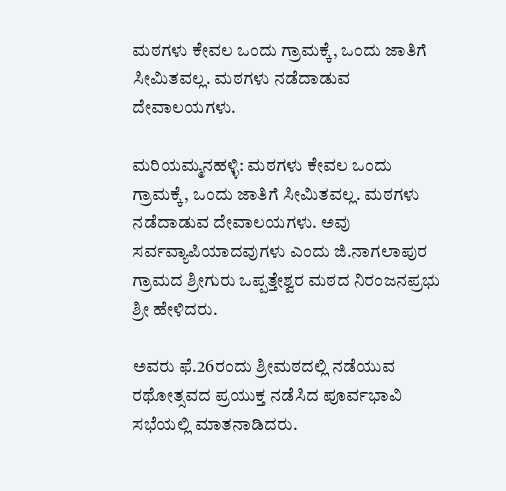ಮಠಗಳು ಕೇವಲ ಒಂದು ಗ್ರಾಮಕ್ಕೆ, ಒಂದು ಜಾತಿಗೆ ಸೀಮಿತವಲ್ಲ‌. ಮಠಗಳು ನಡೆದಾಡುವ ದೇವಾಲಯಗಳು.

ಮರಿಯಮ್ಮನಹಳ್ಳಿ: ಮಠಗಳು ಕೇವಲ ಒಂದು ಗ್ರಾಮಕ್ಕೆ, ಒಂದು ಜಾತಿಗೆ ಸೀಮಿತವಲ್ಲ‌. ಮಠಗಳು ನಡೆದಾಡುವ ದೇವಾಲಯಗಳು. ಅವು ಸರ್ವವ್ಯಾಪಿಯಾದವುಗಳು ಎಂದು ಜಿ.ನಾಗಲಾಪುರ ಗ್ರಾಮದ ಶ್ರೀಗುರು ಒಪ್ಪತ್ತೇಶ್ವರ ಮಠದ ನಿರಂಜನಪ್ರಭು ಶ್ರೀ ಹೇಳಿದರು.

ಅವರು ಫೆ.26ರಂದು ಶ್ರೀಮಠದಲ್ಲಿ ನಡೆಯುವ ರಥೋತ್ಸವದ ಪ್ರಯುಕ್ತ ನಡೆಸಿದ ಪೂರ್ವಭಾವಿ ಸಭೆಯಲ್ಲಿ ಮಾತನಾಡಿದರು.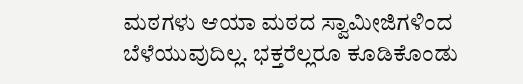ಮಠಗಳು ಆಯಾ ಮಠದ ಸ್ವಾಮೀಜಿಗಳಿಂದ ಬೆಳೆಯುವುದಿಲ್ಲ. ಭಕ್ತರೆಲ್ಲರೂ ಕೂಡಿಕೊಂಡು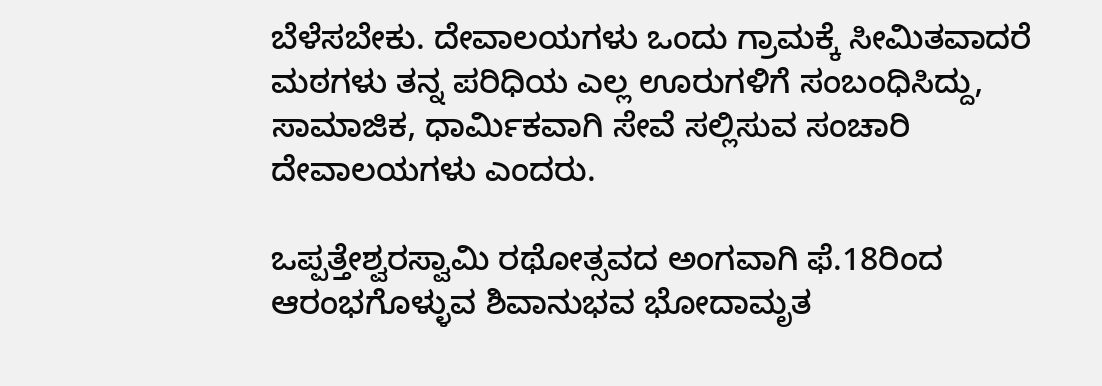ಬೆಳೆಸಬೇಕು. ದೇವಾಲಯಗಳು ಒಂದು ಗ್ರಾಮಕ್ಕೆ ಸೀಮಿತವಾದರೆ ಮಠಗಳು ತನ್ನ ಪರಿಧಿಯ ಎಲ್ಲ ಊರುಗಳಿಗೆ ಸಂಬಂಧಿಸಿದ್ದು, ಸಾಮಾಜಿಕ, ಧಾರ್ಮಿಕವಾಗಿ ಸೇವೆ ಸಲ್ಲಿಸುವ ಸಂಚಾರಿ ದೇವಾಲಯಗಳು ಎಂದರು.

ಒಪ್ಪತ್ತೇಶ್ವರಸ್ವಾಮಿ ರಥೋತ್ಸವದ ಅಂಗವಾಗಿ ಫೆ.18ರಿಂದ ಆರಂಭಗೊಳ್ಳುವ ಶಿವಾನುಭವ ಭೋದಾಮೃತ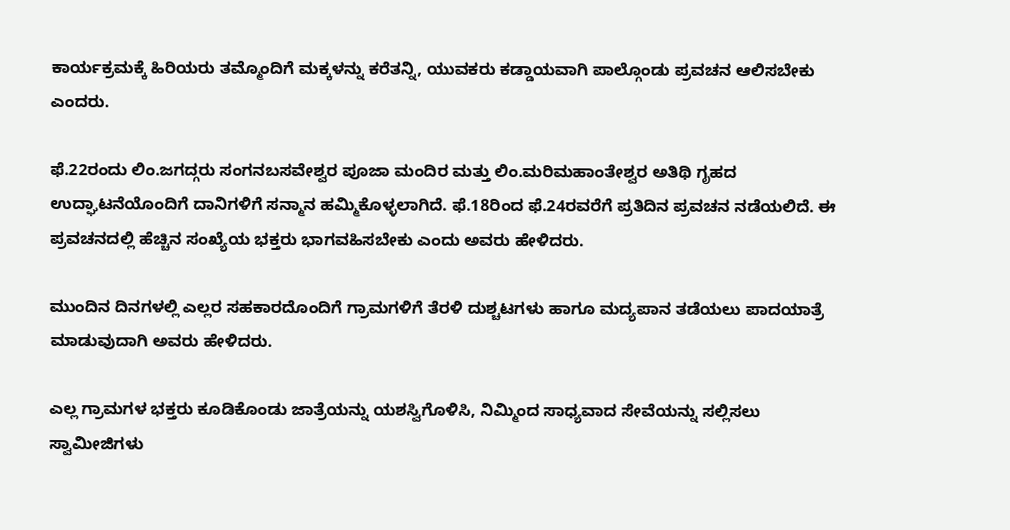ಕಾರ್ಯಕ್ರಮಕ್ಕೆ ಹಿರಿಯರು ತಮ್ಮೊಂದಿಗೆ ಮಕ್ಕಳನ್ನು ಕರೆತನ್ನಿ, ಯುವಕರು ಕಡ್ಡಾಯವಾಗಿ ಪಾಲ್ಗೊಂಡು ಪ್ರವಚನ ಆಲಿಸಬೇಕು ಎಂದರು.

ಫೆ.22ರಂದು ಲಿಂ.ಜಗದ್ಗರು ಸಂಗನಬಸವೇಶ್ವರ ಪೂಜಾ ಮಂದಿರ ಮತ್ತು ಲಿಂ.ಮರಿಮಹಾಂತೇಶ್ವರ ಅತಿಥಿ ಗೃಹದ ಉದ್ಘಾಟನೆಯೊಂದಿಗೆ ದಾನಿಗಳಿಗೆ ಸನ್ಮಾನ ಹಮ್ಮಿಕೊಳ್ಳಲಾಗಿದೆ. ಫೆ.18ರಿಂದ ಫೆ.24ರವರೆಗೆ ಪ್ರತಿದಿನ ಪ್ರವಚನ ನಡೆಯಲಿದೆ. ಈ ಪ್ರವಚನದಲ್ಲಿ ಹೆಚ್ಚಿನ ಸಂಖ್ಯೆಯ ಭಕ್ತರು ಭಾಗವಹಿಸಬೇಕು ಎಂದು ಅವರು ಹೇಳಿದರು.

ಮುಂದಿನ ದಿನಗಳಲ್ಲಿ ಎಲ್ಲರ ಸಹಕಾರದೊಂದಿಗೆ ಗ್ರಾಮಗಳಿಗೆ ತೆರಳಿ ದುಶ್ಚಟಗಳು ಹಾಗೂ ಮದ್ಯಪಾನ ತಡೆಯಲು ಪಾದಯಾತ್ರೆ ಮಾಡುವುದಾಗಿ ಅವರು ಹೇಳಿದರು.

ಎಲ್ಲ ಗ್ರಾಮಗಳ ಭಕ್ತರು ಕೂಡಿಕೊಂಡು ಜಾತ್ರೆಯನ್ನು ಯಶಸ್ವಿಗೊಳಿಸಿ, ನಿಮ್ಮಿಂದ ಸಾಧ್ಯವಾದ ಸೇವೆಯನ್ನು ಸಲ್ಲಿಸಲು ಸ್ವಾಮೀಜಿಗಳು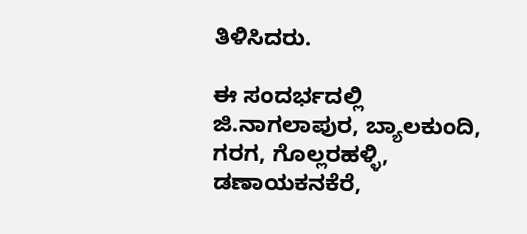ತಿಳಿಸಿದರು.

ಈ ಸಂದರ್ಭದಲ್ಲಿ ಜಿ.ನಾಗಲಾಪುರ, ಬ್ಯಾಲಕುಂದಿ, ಗರಗ, ಗೊಲ್ಲರಹಳ್ಳಿ, ಡಣಾಯಕನಕೆರೆ,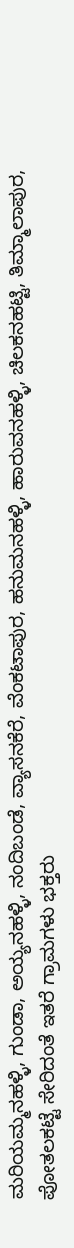ಮರಿಯಮ್ಮನಹಳ್ಳಿ, ಗುಂಡಾ, ಅಯ್ಯನಹಳ್ಳಿ, ನಂದಿಬಂಡೆ, ವ್ಯಾಸನಕೆರೆ, ವೆಂಕಟಾಪುರ, ಹನುಮನಹಳ್ಳಿ, ಹಾರುವನಹಳ್ಳಿ, ಚಿಲಕನಹಟ್ಟಿ, ತಿಮ್ಮಾಲಾಪುರ, ಪೋತಲಕಟ್ಟೆ ಸೇರಿದಂತೆ ಇತರೆ ಗ್ರಾಮಗಳು ಭಕ್ತರು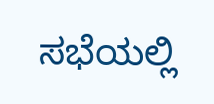ಸಭೆಯಲ್ಲಿ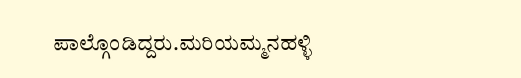ಪಾಲ್ಗೊಂಡಿದ್ದರು.ಮರಿಯಮ್ಮನಹಳ್ಳಿ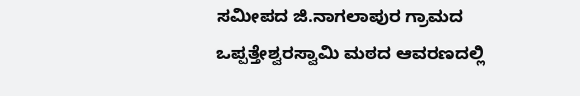ಸಮೀಪದ ಜಿ.ನಾಗಲಾಪುರ ಗ್ರಾಮದ ಒಪ್ಪತ್ತೇಶ್ವರಸ್ವಾಮಿ ಮಠದ ಆವರಣದಲ್ಲಿ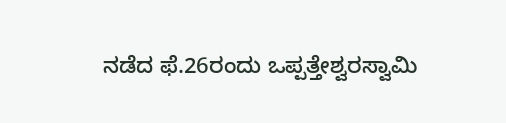ನಡೆದ ಫೆ.26ರಂದು ಒಪ್ಪತ್ತೇಶ್ವರಸ್ವಾಮಿ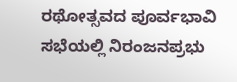ರಥೋತ್ಸವದ ಪೂರ್ವಭಾವಿ ಸಭೆಯಲ್ಲಿ ನಿರಂಜನಪ್ರಭು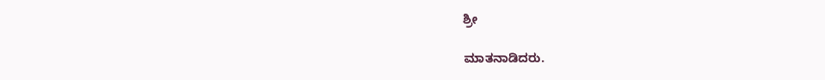ಶ್ರೀ

ಮಾತನಾಡಿದರು.